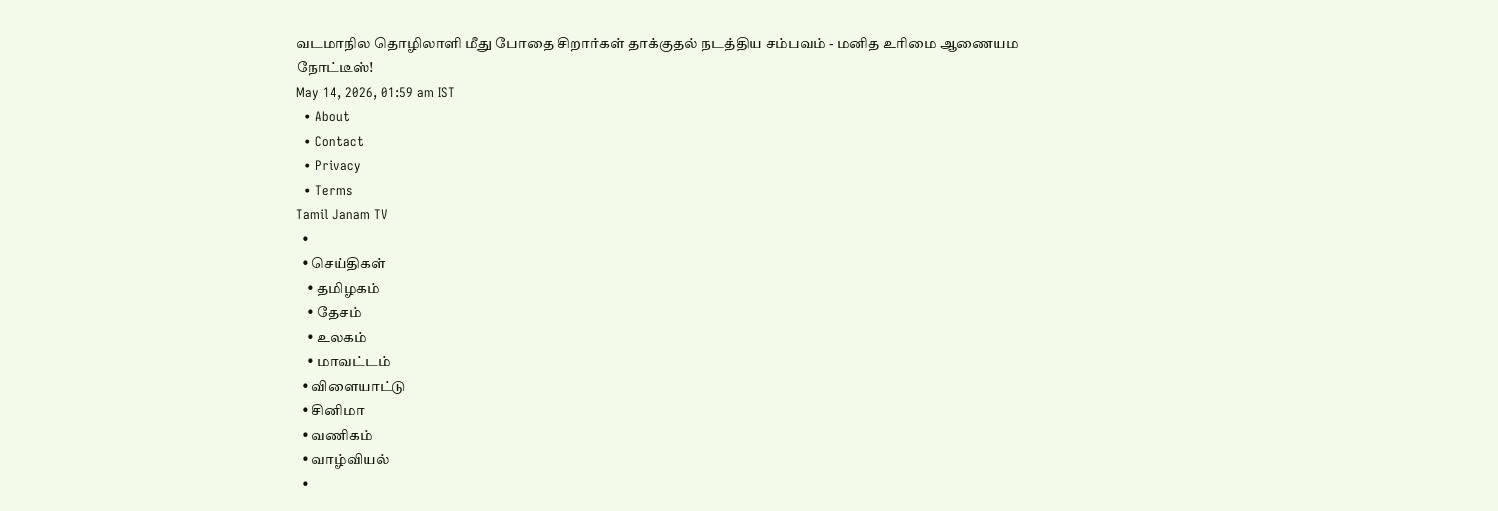வடமாநில தொழிலாளி மீது போதை சிறார்கள் தாக்குதல் நடத்திய சம்பவம் - மனித உரிமை ஆணையம நோட்டீஸ்!
May 14, 2026, 01:59 am IST
  • About
  • Contact
  • Privacy
  • Terms
Tamil Janam TV
  •
  • செய்திகள்
    • தமிழகம்
    • தேசம்
    • உலகம்
    • மாவட்டம்
  • விளையாட்டு
  • சினிமா
  • வணிகம்
  • வாழ்வியல்
  •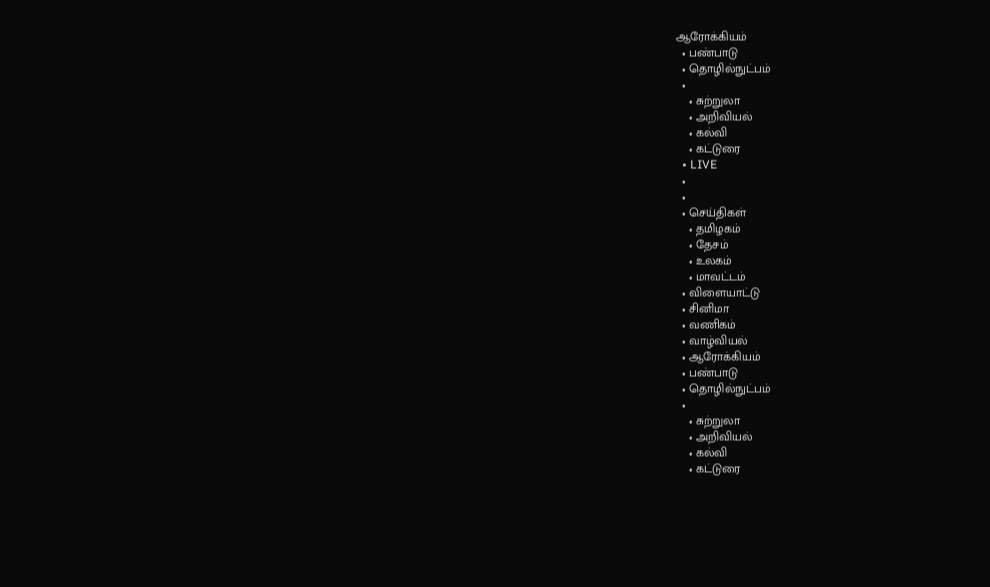ஆரோக்கியம்
  • பண்பாடு
  • தொழில்நுட்பம்
  •
    • சுற்றுலா
    • அறிவியல்
    • கல்வி
    • கட்டுரை
  • LIVE
  •
  •
  • செய்திகள்
    • தமிழகம்
    • தேசம்
    • உலகம்
    • மாவட்டம்
  • விளையாட்டு
  • சினிமா
  • வணிகம்
  • வாழ்வியல்
  • ஆரோக்கியம்
  • பண்பாடு
  • தொழில்நுட்பம்
  •
    • சுற்றுலா
    • அறிவியல்
    • கல்வி
    • கட்டுரை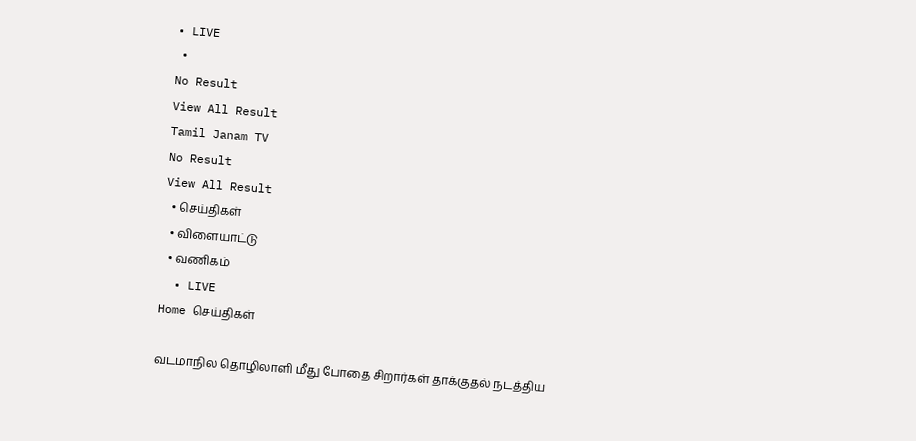• LIVE
  •
No Result
View All Result
Tamil Janam TV
No Result
View All Result
  • செய்திகள்
  • விளையாட்டு
  • வணிகம்
  • LIVE
Home செய்திகள்

வடமாநில தொழிலாளி மீது போதை சிறார்கள் தாக்குதல் நடத்திய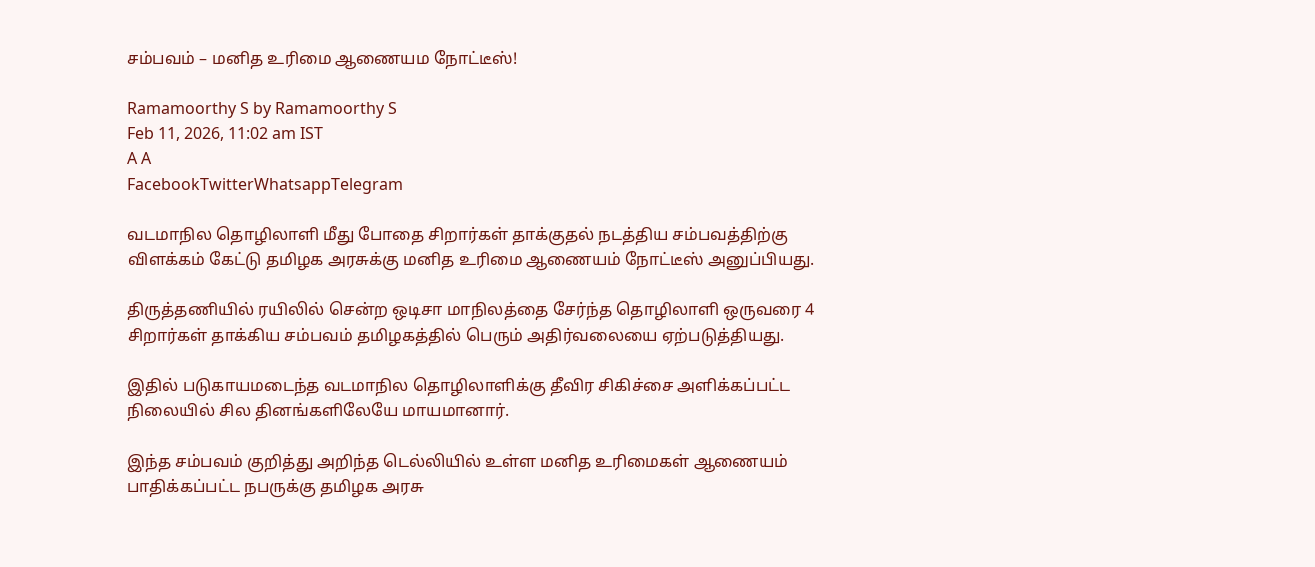சம்பவம் – மனித உரிமை ஆணையம நோட்டீஸ்!

Ramamoorthy S by Ramamoorthy S
Feb 11, 2026, 11:02 am IST
A A
FacebookTwitterWhatsappTelegram

வடமாநில தொழிலாளி மீது போதை சிறார்கள் தாக்குதல் நடத்திய சம்பவத்திற்கு விளக்கம் கேட்டு தமிழக அரசுக்கு மனித உரிமை ஆணையம் நோட்டீஸ் அனுப்பியது.

திருத்தணியில் ரயிலில் சென்ற ஒடிசா மாநிலத்தை சேர்ந்த தொழிலாளி ஒருவரை 4 சிறார்கள் தாக்கிய சம்பவம் தமிழகத்தில் பெரும் அதிர்வலையை ஏற்படுத்தியது.

இதில் படுகாயமடைந்த வடமாநில தொழிலாளிக்கு தீவிர சிகிச்சை அளிக்கப்பட்ட நிலையில் சில தினங்களிலேயே மாயமானார்.

இந்த சம்பவம் குறித்து அறிந்த டெல்லியில் உள்ள மனித உரிமைகள் ஆணையம் பாதிக்கப்பட்ட நபருக்கு தமிழக அரசு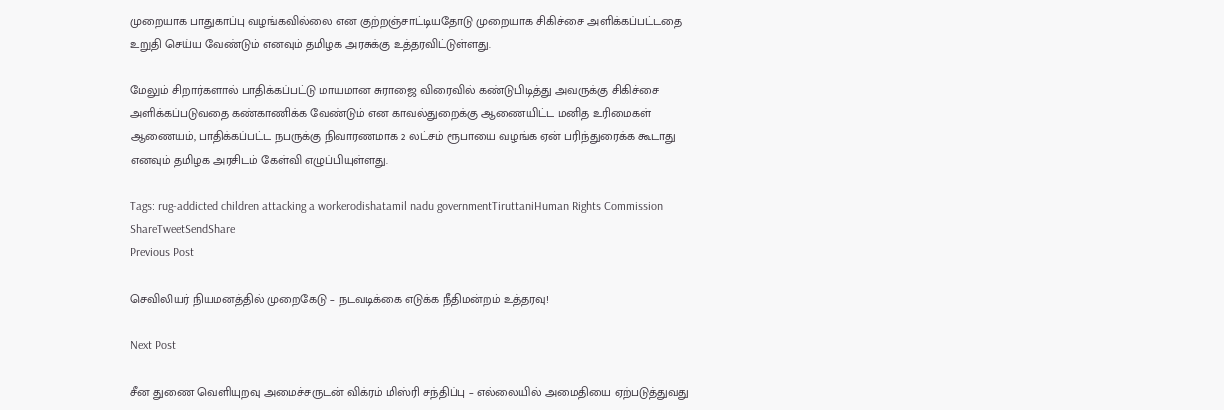முறையாக பாதுகாப்பு வழங்கவில்லை என குற்றஞ்சாட்டியதோடு முறையாக சிகிச்சை அளிக்கப்பட்டதை உறுதி செய்ய வேண்டும் எனவும் தமிழக அரசுக்கு உத்தரவிட்டுள்ளது.

மேலும் சிறார்களால் பாதிக்கப்பட்டு மாயமான சுராஜை விரைவில் கண்டுபிடித்து அவருக்கு சிகிச்சை அளிக்கப்படுவதை கண்காணிக்க வேண்டும் என காவல்துறைக்கு ஆணையிட்ட மனித உரிமைகள் ஆணையம், பாதிக்கப்பட்ட நபருக்கு நிவாரணமாக 2 லட்சம் ரூபாயை வழங்க ஏன் பரிந்துரைக்க கூடாது எனவும் தமிழக அரசிடம் கேள்வி எழுப்பியுள்ளது.

Tags: rug-addicted children attacking a workerodishatamil nadu governmentTiruttaniHuman Rights Commission
ShareTweetSendShare
Previous Post

செவிலியர் நியமனத்தில் முறைகேடு – நடவடிக்கை எடுக்க நீதிமன்றம் உத்தரவு!

Next Post

சீன துணை வெளியுறவு அமைச்சருடன் விக்ரம் மிஸ்ரி சந்திப்பு – எல்லையில் அமைதியை ஏற்படுத்துவது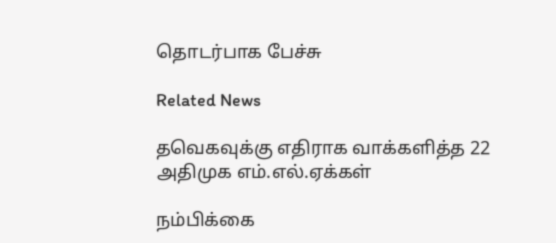தொடர்பாக பேச்சு

Related News

தவெகவுக்கு எதிராக வாக்களித்த 22 அதிமுக எம்.எல்.ஏக்கள்

நம்பிக்கை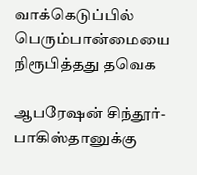வாக்கெடுப்பில் பெரும்பான்மையை நிரூபித்தது தவெக

ஆபரேஷன் சிந்தூர்- பாகிஸ்தானுக்கு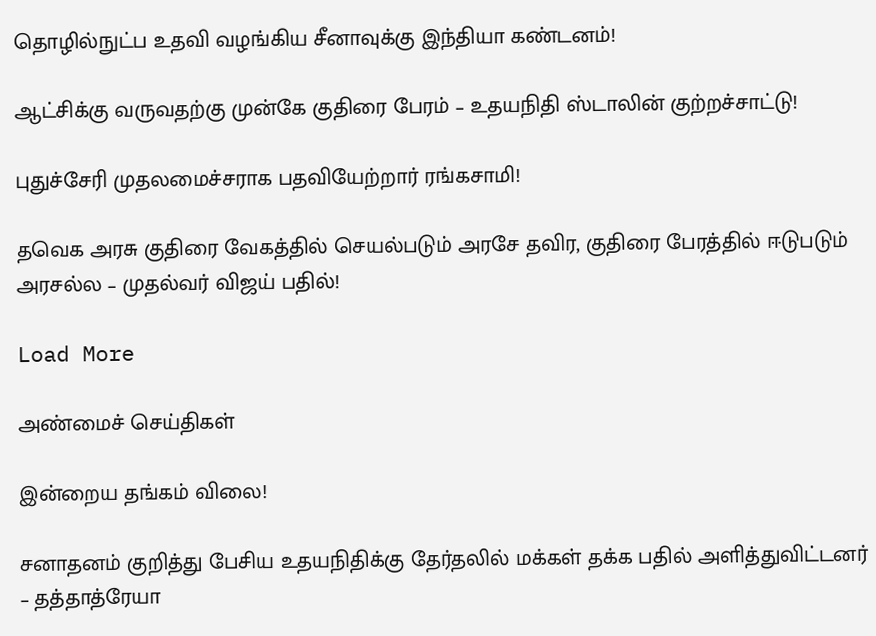தொழில்நுட்ப உதவி வழங்கிய சீனாவுக்கு இந்தியா கண்டனம்!

ஆட்சிக்கு வருவதற்கு முன்கே குதிரை பேரம் – உதயநிதி ஸ்டாலின் குற்றச்சாட்டு!

புதுச்சேரி முதலமைச்சராக பதவியேற்றார் ரங்கசாமி!

தவெக அரசு குதிரை வேகத்தில் செயல்படும் அரசே தவிர, குதிரை பேரத்தில் ஈடுபடும் அரசல்ல – முதல்வர் விஜய் பதில்!

Load More

அண்மைச் செய்திகள்

இன்றைய தங்கம் விலை!

சனாதனம் குறித்து பேசிய உதயநிதிக்கு தேர்தலில் மக்கள் தக்க பதில் அளித்துவிட்டனர் – தத்தாத்ரேயா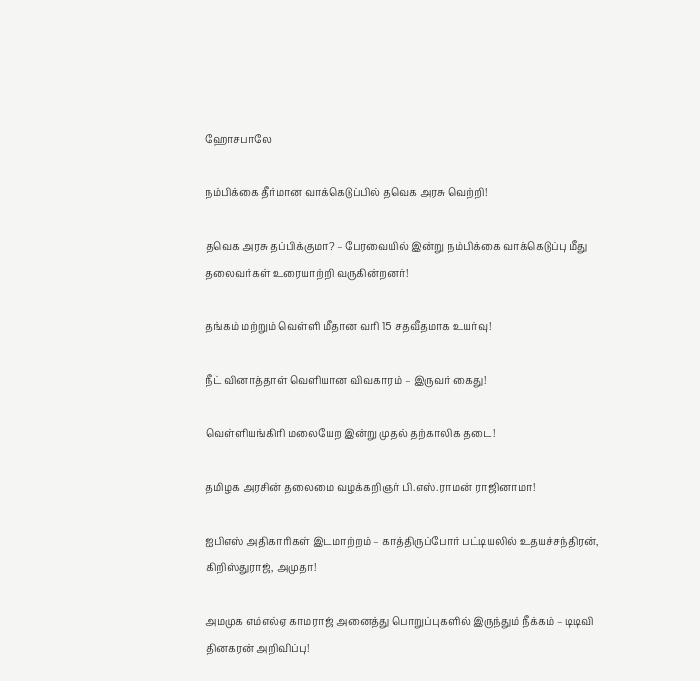ஹோசபாலே

நம்பிக்கை தீர்மான வாக்கெடுப்பில் தவெக அரசு வெற்றி!

தவெக அரசு தப்பிக்குமா? – பேரவையில் இன்று நம்பிக்கை வாக்கெடுப்பு மீது தலைவர்கள் உரையாற்றி வருகின்றனர்!

தங்கம் மற்றும் வெள்ளி மீதான வரி 15 சதவீதமாக உயர்வு!

நீட் வினாத்தாள் வெளியான விவகாரம் – இருவர் கைது!

வெள்ளியங்கிரி மலையேற இன்று முதல் தற்காலிக தடை!

தமிழக அரசின் தலைமை வழக்கறிஞர் பி.எஸ்.ராமன் ராஜினாமா!

ஐபிஎஸ் அதிகாரிகள் இடமாற்றம் – காத்திருப்போர் பட்டியலில் உதயச்சந்திரன், கிறிஸ்துராஜ், அமுதா!

அமமுக எம்எல்ஏ காமராஜ் அனைத்து பொறுப்புகளில் இருந்தும் நீக்கம் – டிடிவி தினகரன் அறிவிப்பு!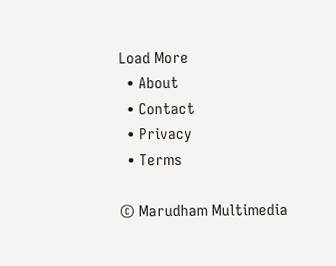Load More
  • About
  • Contact
  • Privacy
  • Terms

© Marudham Multimedia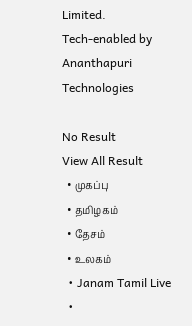Limited.
Tech-enabled by Ananthapuri Technologies

No Result
View All Result
  • முகப்பு
  • தமிழகம்
  • தேசம்
  • உலகம்
  • Janam Tamil Live
  •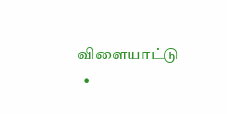விளையாட்டு
  •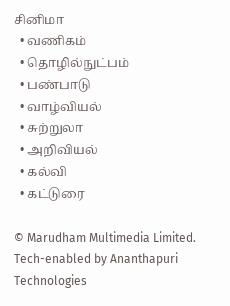சினிமா
  • வணிகம்
  • தொழில்நுட்பம்
  • பண்பாடு
  • வாழ்வியல்
  • சுற்றுலா
  • அறிவியல்
  • கல்வி
  • கட்டுரை

© Marudham Multimedia Limited.
Tech-enabled by Ananthapuri Technologies